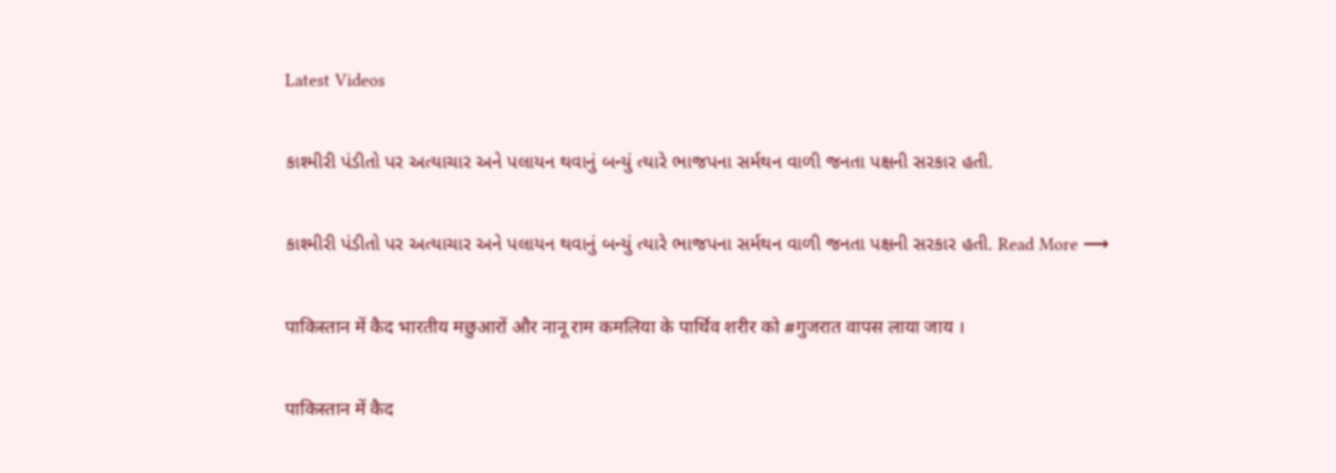Latest Videos

કાશ્મીરી પંડીતો પર અત્યાચાર અને પલાયન થવાનું બન્યું ત્યારે ભાજપના સર્મથન વાળી જનતા પક્ષની સરકાર હતી.

કાશ્મીરી પંડીતો પર અત્યાચાર અને પલાયન થવાનું બન્યું ત્યારે ભાજપના સર્મથન વાળી જનતા પક્ષની સરકાર હતી. Read More ⟶

पाकिस्तान में कैद भारतीय मछुआरों और नानू राम कमलिया के पार्थिव शरीर को #गुजरात वापस लाया जाय ।

पाकिस्तान में कैद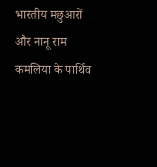भारतीय मछुआरों और नानू राम कमलिया के पार्थिव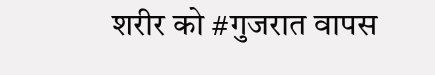शरीर को #गुजरात वापस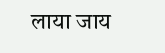लाया जाय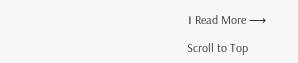। Read More ⟶

Scroll to Top